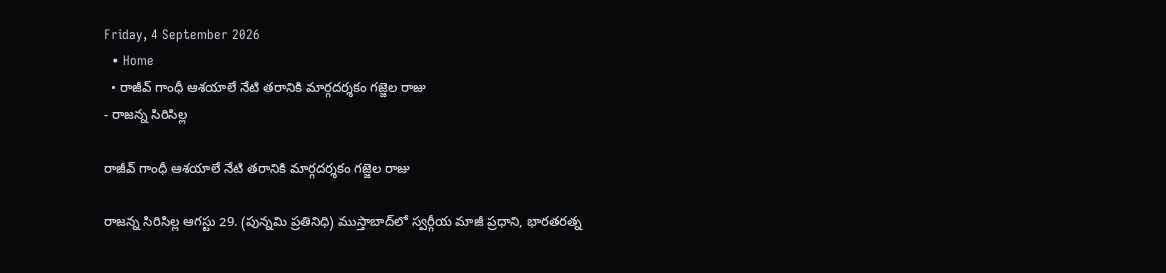Friday, 4 September 2026
  • Home
  • రాజీవ్ గాంధీ ఆశయాలే నేటి తరానికి మార్గదర్శకం గజ్జెల రాజు
- రాజన్న సిరిసిల్ల

రాజీవ్ గాంధీ ఆశయాలే నేటి తరానికి మార్గదర్శకం గజ్జెల రాజు

రాజన్న సిరిసిల్ల ఆగస్టు 29. (పున్నమి ప్రతినిధి) ముస్తాబాద్‌లో స్వర్గీయ మాజీ ప్రధాని, భారతరత్న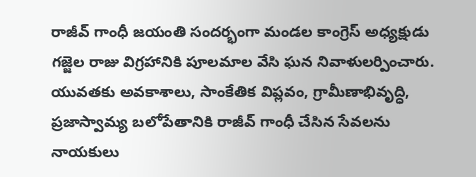రాజీవ్ గాంధీ జయంతి సందర్భంగా మండల కాంగ్రెస్ అధ్యక్షుడు గజ్జెల రాజు విగ్రహానికి పూలమాల వేసి ఘన నివాళులర్పించారు. యువతకు అవకాశాలు, సాంకేతిక విప్లవం, గ్రామీణాభివృద్ధి, ప్రజాస్వామ్య బలోపేతానికి రాజీవ్ గాంధీ చేసిన సేవలను నాయకులు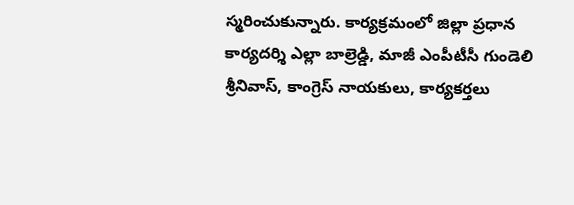స్మరించుకున్నారు. కార్యక్రమంలో జిల్లా ప్రధాన కార్యదర్శి ఎల్లా బాల్రెడ్డి, మాజీ ఎంపీటీసీ గుండెలి శ్రీనివాస్, కాంగ్రెస్ నాయకులు, కార్యకర్తలు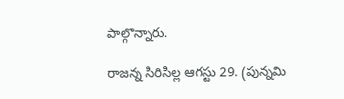పాల్గొన్నారు.

రాజన్న సిరిసిల్ల ఆగస్టు 29. (పున్నమి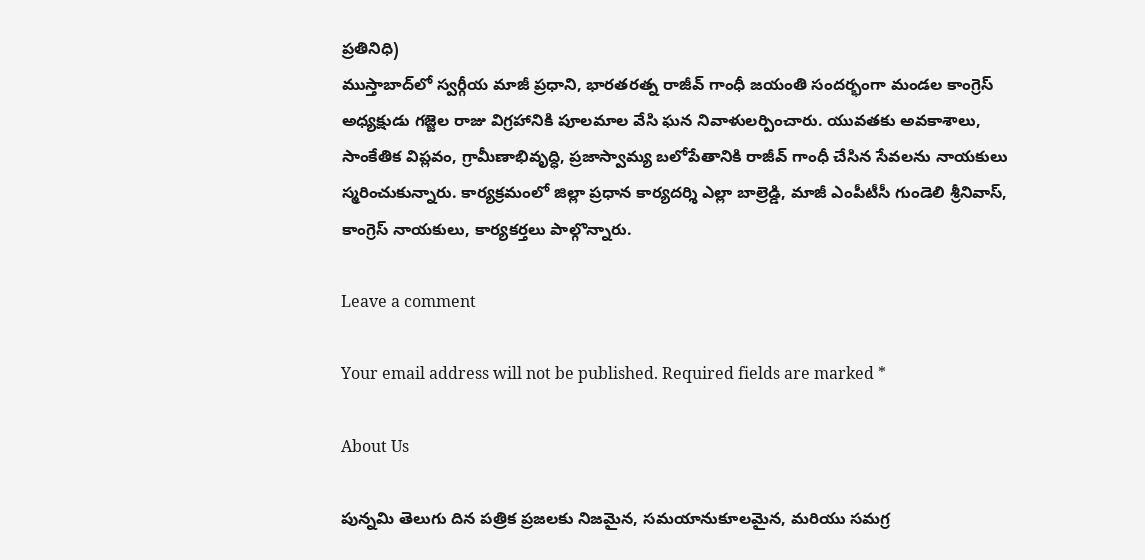ప్రతినిధి)
ముస్తాబాద్‌లో స్వర్గీయ మాజీ ప్రధాని, భారతరత్న రాజీవ్ గాంధీ జయంతి సందర్భంగా మండల కాంగ్రెస్ అధ్యక్షుడు గజ్జెల రాజు విగ్రహానికి పూలమాల వేసి ఘన నివాళులర్పించారు. యువతకు అవకాశాలు, సాంకేతిక విప్లవం, గ్రామీణాభివృద్ధి, ప్రజాస్వామ్య బలోపేతానికి రాజీవ్ గాంధీ చేసిన సేవలను నాయకులు స్మరించుకున్నారు. కార్యక్రమంలో జిల్లా ప్రధాన కార్యదర్శి ఎల్లా బాల్రెడ్డి, మాజీ ఎంపీటీసీ గుండెలి శ్రీనివాస్, కాంగ్రెస్ నాయకులు, కార్యకర్తలు పాల్గొన్నారు.

Leave a comment

Your email address will not be published. Required fields are marked *

About Us

పున్నమి తెలుగు దిన పత్రిక ప్రజలకు నిజమైన, సమయానుకూలమైన, మరియు సమగ్ర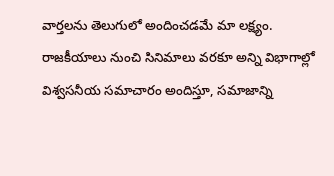వార్తలను తెలుగులో అందించడమే మా లక్ష్యం.
రాజకీయాలు నుంచి సినిమాలు వరకూ అన్ని విభాగాల్లో విశ్వసనీయ సమాచారం అందిస్తూ, సమాజాన్ని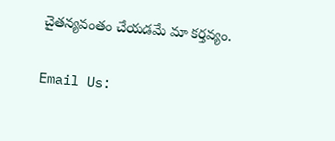చైతన్యవంతం చేయడమే మా కర్తవ్యం.

Email Us: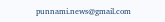punnami.news@gmail.com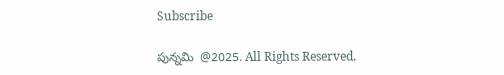Subscribe

పున్నమి  @2025. All Rights Reserved.